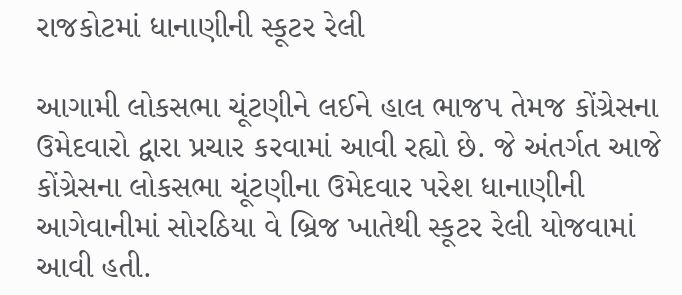રાજકોટમાં ધાનાણીની સ્કૂટર રેલી

આગામી લોકસભા ચૂંટણીને લઈને હાલ ભાજપ તેમજ કોંગ્રેસના ઉમેદવારો દ્વારા પ્રચાર કરવામાં આવી રહ્યો છે. જે અંતર્ગત આજે કોંગ્રેસના લોકસભા ચૂંટણીના ઉમેદવાર પરેશ ધાનાણીની આગેવાનીમાં સોરઠિયા વે બ્રિજ ખાતેથી સ્કૂટર રેલી યોજવામાં આવી હતી.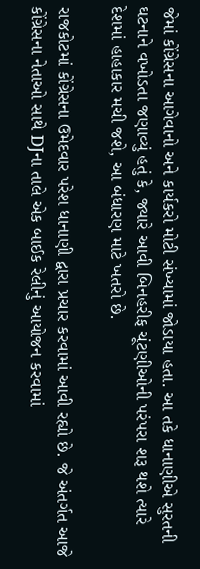જેમાં કોંગ્રેસના આગેવાનો અને કાર્યકરો મોટી સંખ્યામાં જોડાયા હતા. આ તકે ધાનાણીએ સુરતની ઘટનાને વખોડતા જણાવ્યું હતું કે, જ્યારે આવી બિનહરીફ ચૂંટણીઓની પરંપરા શરૂ થશે ત્યારે દેશમાં હાહાકાર મચી જશે, આ બંધારણ માટે ખતરો છે.

રાજકોટમાં કોંગ્રેસના ઉમેદવાર પરેશ ધાનાણી દ્વારા પ્રચાર કરવામાં આવી રહ્યો છે. જે અંતર્ગત આજે કોંગ્રેસના નેતાઓ સાથે DJના તાલે એક બાઈક રેલીનું આયોજન કરવામાં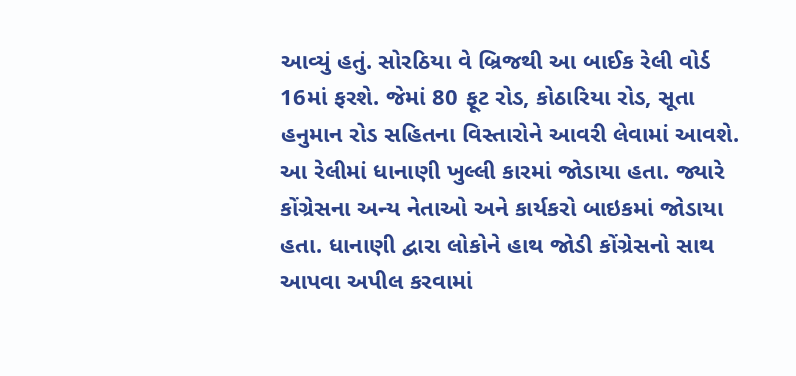આવ્યું હતું. સોરઠિયા વે બ્રિજથી આ બાઈક રેલી વોર્ડ 16માં ફરશે. જેમાં 80 ફૂટ રોડ, કોઠારિયા રોડ, સૂતા હનુમાન રોડ સહિતના વિસ્તારોને આવરી લેવામાં આવશે. આ રેલીમાં ધાનાણી ખુલ્લી કારમાં જોડાયા હતા. જ્યારે કોંગ્રેસના અન્ય નેતાઓ અને કાર્યકરો બાઇકમાં જોડાયા હતા. ધાનાણી દ્વારા લોકોને હાથ જોડી કોંગ્રેસનો સાથ આપવા અપીલ કરવામાં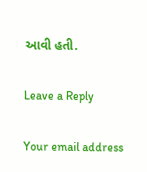આવી હતી.

Leave a Reply

Your email address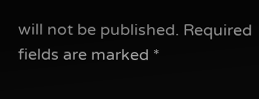will not be published. Required fields are marked *